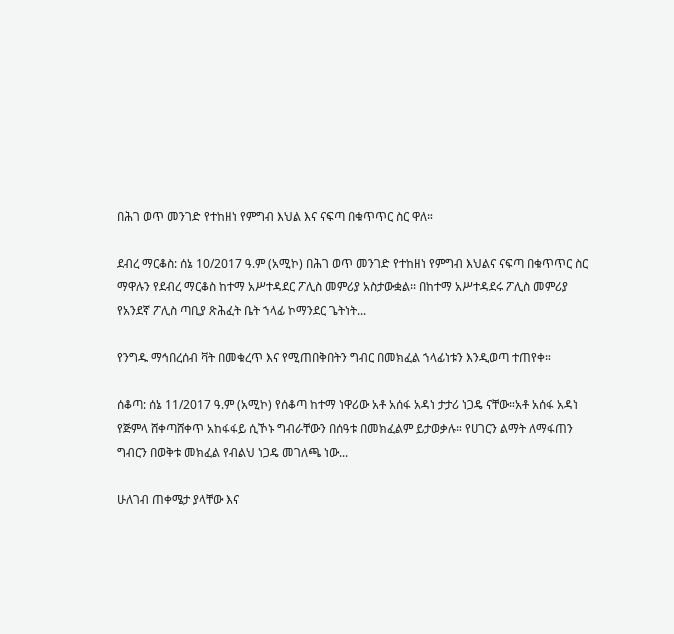በሕገ ወጥ መንገድ የተከዘነ የምግብ እህል እና ናፍጣ በቁጥጥር ስር ዋለ።

ደብረ ማርቆስ: ሰኔ 10/2017 ዓ.ም (አሚኮ) በሕገ ወጥ መንገድ የተከዘነ የምግብ እህልና ናፍጣ በቁጥጥር ስር ማዋሉን የደብረ ማርቆስ ከተማ አሥተዳደር ፖሊስ መምሪያ አስታውቋል፡፡ በከተማ አሥተዳደሩ ፖሊስ መምሪያ የአንደኛ ፖሊስ ጣቢያ ጽሕፈት ቤት ኀላፊ ኮማንደር ጌትነት...

የንግዱ ማኅበረሰብ ቫት በመቁረጥ እና የሚጠበቅበትን ግብር በመክፈል ኀላፊነቱን እንዲወጣ ተጠየቀ።

ሰቆጣ: ሰኔ 11/2017 ዓ.ም (አሚኮ) የሰቆጣ ከተማ ነዋሪው አቶ አሰፋ አዳነ ታታሪ ነጋዴ ናቸው።አቶ አሰፋ አዳነ የጅምላ ሸቀጣሸቀጥ አከፋፋይ ሲኾኑ ግብራቸውን በሰዓቱ በመክፈልም ይታወቃሉ። የሀገርን ልማት ለማፋጠን ግብርን በወቅቱ መክፈል የብልህ ነጋዴ መገለጫ ነው...

ሁለገብ ጠቀሜታ ያላቸው እና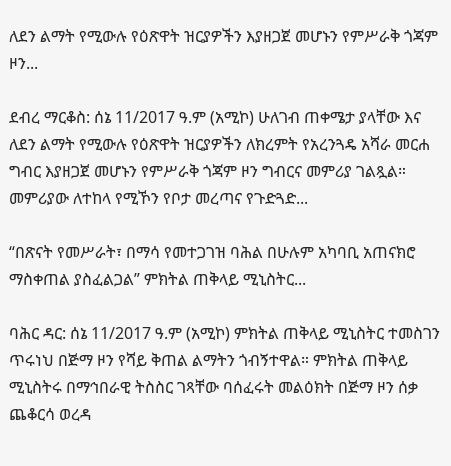ለደን ልማት የሚውሉ የዕጽዋት ዝርያዎችን እያዘጋጀ መሆኑን የምሥራቅ ጎጃም ዞን...

ደብረ ማርቆስ: ሰኔ 11/2017 ዓ.ም (አሚኮ) ሁለገብ ጠቀሜታ ያላቸው እና ለደን ልማት የሚውሉ የዕጽዋት ዝርያዎችን ለክረምት የአረንጓዴ አሻራ መርሐ ግብር እያዘጋጀ መሆኑን የምሥራቅ ጎጃም ዞን ግብርና መምሪያ ገልጿል። መምሪያው ለተከላ የሚኾን የቦታ መረጣና የጉድጓድ...

“በጽናት የመሥራት፣ በማሳ የመተጋገዝ ባሕል በሁሉም አካባቢ አጠናክሮ ማስቀጠል ያስፈልጋል” ምክትል ጠቅላይ ሚኒስትር...

ባሕር ዳር: ሰኔ 11/2017 ዓ.ም (አሚኮ) ምክትል ጠቅላይ ሚኒስትር ተመስገን ጥሩነህ በጅማ ዞን የሻይ ቅጠል ልማትን ጎብኝተዋል። ምክትል ጠቅላይ ሚኒስትሩ በማኅበራዊ ትስስር ገጻቸው ባሰፈሩት መልዕክት በጅማ ዞን ሰቃ ጨቆርሳ ወረዳ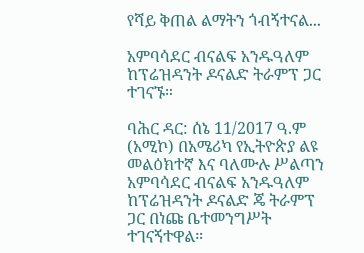የሻይ ቅጠል ልማትን ጎብኝተናል...

አምባሳደር ብናልፍ አንዱዓለም ከፕሬዝዳንት ዶናልድ ትራምፕ ጋር ተገናኙ።

ባሕር ዳር: ሰኔ 11/2017 ዓ.ም (አሚኮ) በአሜሪካ የኢትዮጵያ ልዩ መልዕክተኛ እና ባለሙሉ ሥልጣን አምባሳደር ብናልፍ አንዱዓለም ከፕሬዝዳንት ዶናልድ ጄ ትራምፕ ጋር በነጩ ቤተመንግሥት ተገናኝተዋል።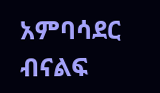አምባሳደር ብናልፍ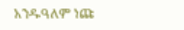አንዱዓለም ነጩ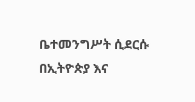ቤተመንግሥት ሲደርሱ በኢትዮጵያ እና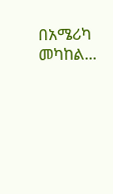በአሜሪካ መካከል...